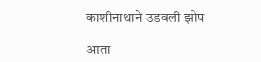काशीनाथाने उडवली झोप

आता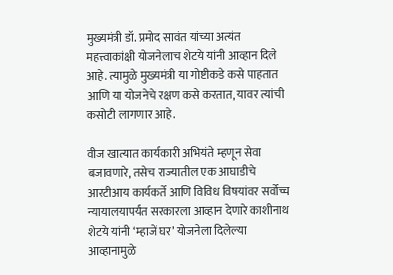मुख्यमंत्री डॉ. प्रमोद सावंत यांच्या अत्यंत महत्त्वाकांक्षी योजनेलाच शेटये यांनी आव्हान दिले आहे. त्यामुळे मुख्यमंत्री या गोष्टीकडे कसे पाहतात आणि या योजनेचे रक्षण कसे करतात, यावर त्यांची कसोटी लागणार आहे.

वीज खात्यात कार्यकारी अभियंते म्हणून सेवा बजावणारे, तसेच राज्यातील एक आघाडीचे आरटीआय कार्यकर्ते आणि विविध विषयांवर सर्वोच्च न्यायालयापर्यंत सरकारला आव्हान देणारे काशीनाथ शेटये यांनी ‘म्हाजें घर’ योजनेला दिलेल्या आव्हानामुळे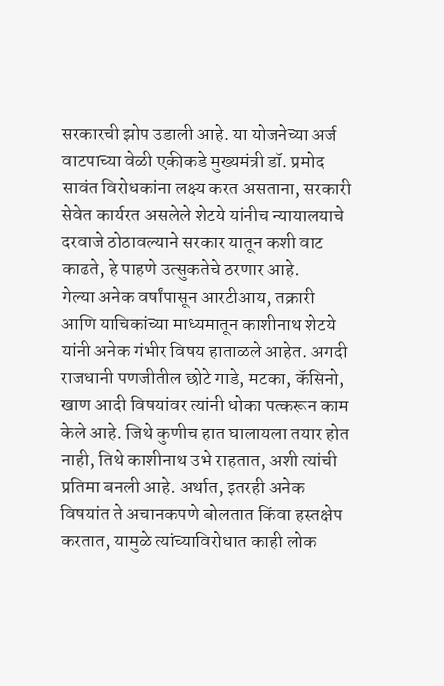सरकारची झोप उडाली आहे. या योजनेच्या अर्ज वाटपाच्या वेळी एकीकडे मुख्यमंत्री डॉ. प्रमोद सावंत विरोधकांना लक्ष्य करत असताना, सरकारी सेवेत कार्यरत असलेले शेटये यांनीच न्यायालयाचे दरवाजे ठोठावल्याने सरकार यातून कशी वाट काढते, हे पाहणे उत्सुकतेचे ठरणार आहे.
गेल्या अनेक वर्षांपासून आरटीआय, तक्रारी आणि याचिकांच्या माध्यमातून काशीनाथ शेटये यांनी अनेक गंभीर विषय हाताळले आहेत. अगदी राजधानी पणजीतील छोटे गाडे, मटका, कॅसिनो, खाण आदी विषयांवर त्यांनी धोका पत्करून काम केले आहे. जिथे कुणीच हात घालायला तयार होत नाही, तिथे काशीनाथ उभे राहतात, अशी त्यांची प्रतिमा बनली आहे. अर्थात, इतरही अनेक विषयांत ते अचानकपणे बोलतात किंवा हस्तक्षेप करतात, यामुळे त्यांच्याविरोधात काही लोक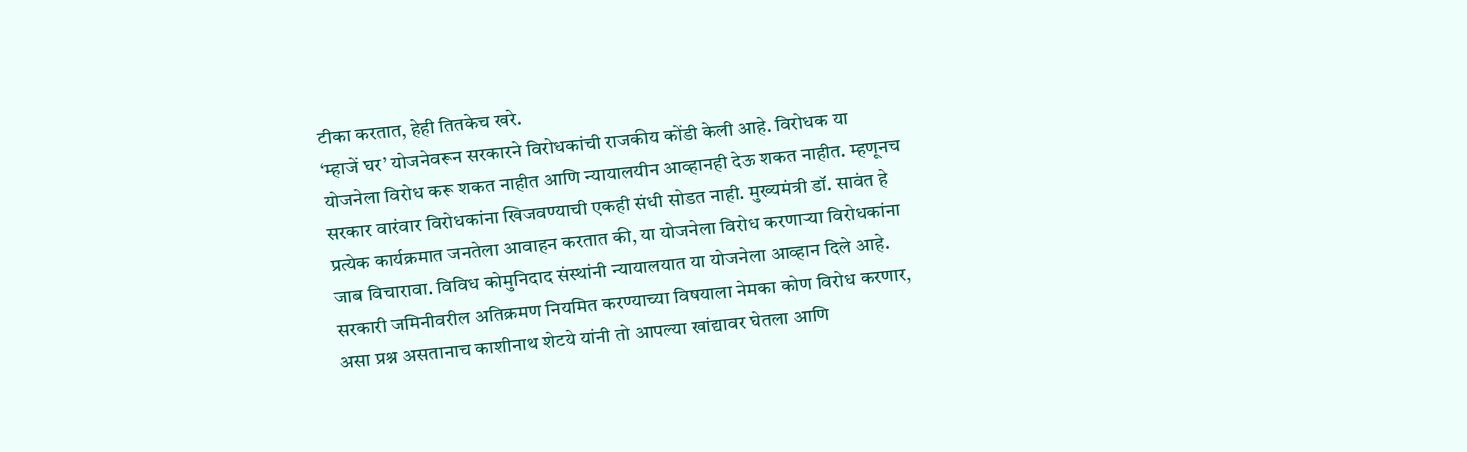टीका करतात, हेही तितकेच खरे.
‘म्हाजें घर’ योजनेवरून सरकारने विरोधकांची राजकीय कोंडी केली आहे. विरोधक या योजनेला विरोध करू शकत नाहीत आणि न्यायालयीन आव्हानही देऊ शकत नाहीत. म्हणूनच सरकार वारंवार विरोधकांना खिजवण्याची एकही संधी सोडत नाही. मुख्यमंत्री डॉ. सावंत हे प्रत्येक कार्यक्रमात जनतेला आवाहन करतात की, या योजनेला विरोध करणाऱ्या विरोधकांना जाब विचारावा. विविध कोमुनिदाद संस्थांनी न्यायालयात या योजनेला आव्हान दिले आहे. सरकारी जमिनीवरील अतिक्रमण नियमित करण्याच्या विषयाला नेमका कोण विरोध करणार, असा प्रश्न असतानाच काशीनाथ शेटये यांनी तो आपल्या खांद्यावर घेतला आणि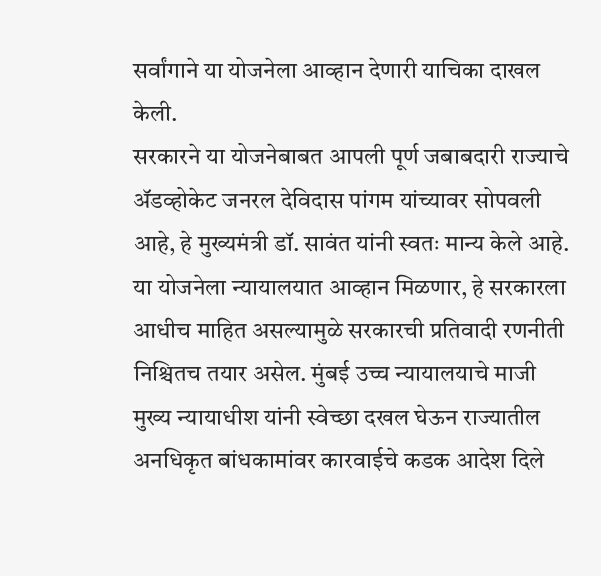सर्वांगाने या योजनेला आव्हान देणारी याचिका दाखल केली.
सरकारने या योजनेबाबत आपली पूर्ण जबाबदारी राज्याचे ॲडव्होकेट जनरल देविदास पांगम यांच्यावर सोपवली आहे, हे मुख्यमंत्री डॉ. सावंत यांनी स्वतः मान्य केले आहे. या योजनेला न्यायालयात आव्हान मिळणार, हे सरकारला आधीच माहित असल्यामुळे सरकारची प्रतिवादी रणनीती निश्चितच तयार असेल. मुंबई उच्च न्यायालयाचे माजी मुख्य न्यायाधीश यांनी स्वेच्छा दखल घेऊन राज्यातील अनधिकृत बांधकामांवर कारवाईचे कडक आदेश दिले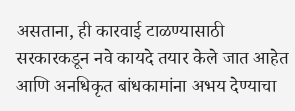असताना, ही कारवाई टाळण्यासाठी सरकारकडून नवे कायदे तयार केले जात आहेत आणि अनधिकृत बांधकामांना अभय देण्याचा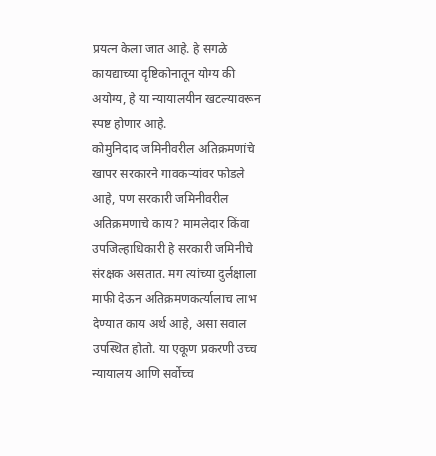प्रयत्न केला जात आहे. हे सगळे कायद्याच्या दृष्टिकोनातून योग्य की अयोग्य, हे या न्यायालयीन खटल्यावरून स्पष्ट होणार आहे.
कोमुनिदाद जमिनीवरील अतिक्रमणांचे खापर सरकारने गावकऱ्यांवर फोडले आहे, पण सरकारी जमिनीवरील अतिक्रमणाचे काय? मामलेदार किंवा उपजिल्हाधिकारी हे सरकारी जमिनीचे संरक्षक असतात. मग त्यांच्या दुर्लक्षाला माफी देऊन अतिक्रमणकर्त्यालाच लाभ देण्यात काय अर्थ आहे, असा सवाल उपस्थित होतो. या एकूण प्रकरणी उच्च न्यायालय आणि सर्वोच्च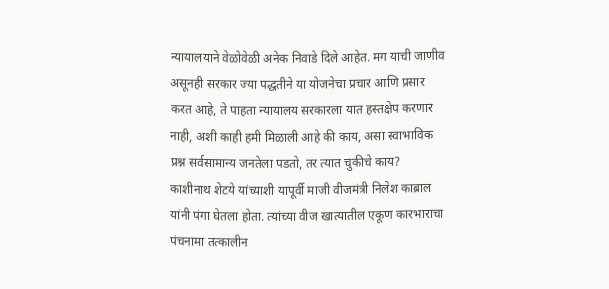न्यायालयाने वेळोवेळी अनेक निवाडे दिले आहेत. मग याची जाणीव असूनही सरकार ज्या पद्धतीने या योजनेचा प्रचार आणि प्रसार करत आहे, ते पाहता न्यायालय सरकारला यात हस्तक्षेप करणार नाही, अशी काही हमी मिळाली आहे की काय, असा स्वाभाविक प्रश्न सर्वसामान्य जनतेला पडतो, तर त्यात चुकीचे काय?
काशीनाथ शेटये यांच्याशी यापूर्वी माजी वीजमंत्री निलेश काब्राल यांनी पंगा घेतला होता. त्यांच्या वीज खात्यातील एकूण कारभाराचा पंचनामा तत्कालीन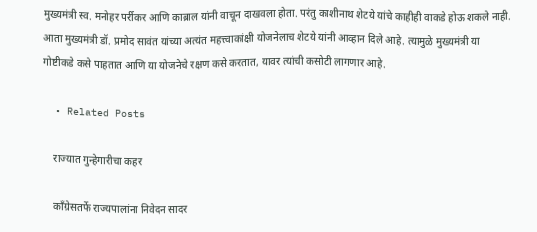मुख्यमंत्री स्व. मनोहर पर्रीकर आणि काब्राल यांनी वाचून दाखवला होता. परंतु काशीनाथ शेटये यांचे काहीही वाकडे होऊ शकले नाही. आता मुख्यमंत्री डॉ. प्रमोद सावंत यांच्या अत्यंत महत्त्वाकांक्षी योजनेलाच शेटये यांनी आव्हान दिले आहे. त्यामुळे मुख्यमंत्री या गोष्टीकडे कसे पाहतात आणि या योजनेचे रक्षण कसे करतात, यावर त्यांची कसोटी लागणार आहे.

  • Related Posts

    राज्यात गुन्हेगारीचा कहर

    काँग्रेसतर्फे राज्यपालांना निवेदन सादर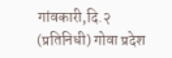गांवकारी,दि.२ (प्रतिनिधी) गोवा प्रदेश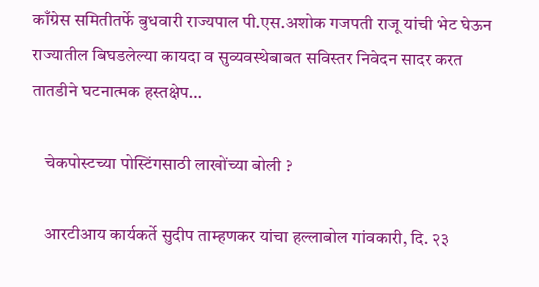काँग्रेस समितीतर्फे बुधवारी राज्यपाल पी.एस.अशोक गजपती राजू यांची भेट घेऊन राज्यातील बिघडलेल्या कायदा व सुव्यवस्थेबाबत सविस्तर निवेदन सादर करत तातडीने घटनात्मक हस्तक्षेप…

    चेकपोस्टच्या पोस्टिंगसाठी लाखोंच्या बोली ?

    आरटीआय कार्यकर्ते सुदीप ताम्हणकर यांचा हल्लाबोल गांवकारी, दि. २३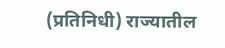(प्रतिनिधी) राज्यातील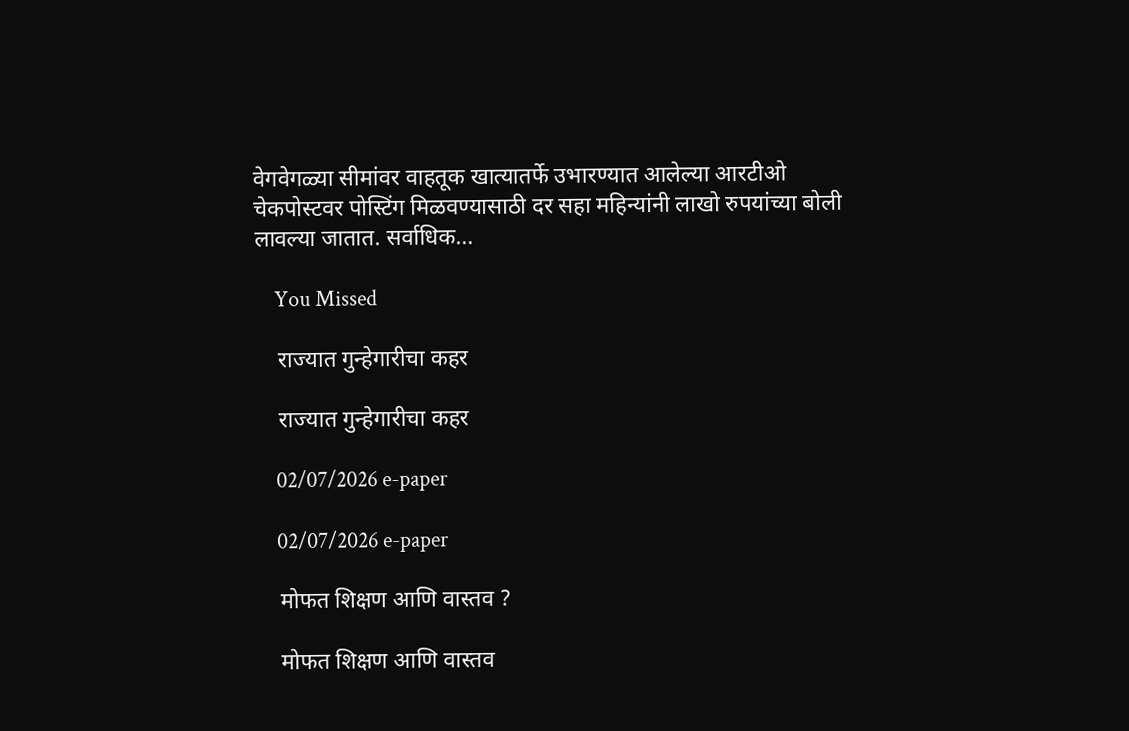वेगवेगळ्या सीमांवर वाहतूक खात्यातर्फे उभारण्यात आलेल्या आरटीओ चेकपोस्टवर पोस्टिंग मिळवण्यासाठी दर सहा महिन्यांनी लाखो रुपयांच्या बोली लावल्या जातात. सर्वाधिक…

    You Missed

    राज्यात गुन्हेगारीचा कहर

    राज्यात गुन्हेगारीचा कहर

    02/07/2026 e-paper

    02/07/2026 e-paper

    मोफत शिक्षण आणि वास्तव ?

    मोफत शिक्षण आणि वास्तव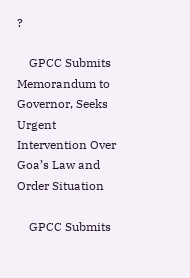?

    GPCC Submits Memorandum to Governor, Seeks Urgent Intervention Over Goa’s Law and Order Situation

    GPCC Submits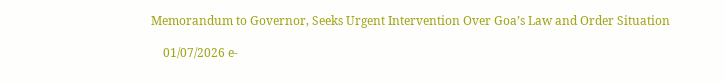Memorandum to Governor, Seeks Urgent Intervention Over Goa’s Law and Order Situation

    01/07/2026 e-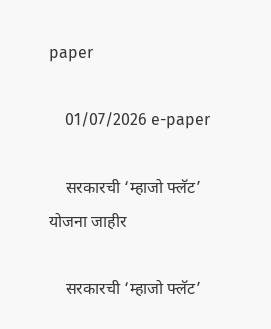paper

    01/07/2026 e-paper

    सरकारची ‘म्हाजो फ्लॅट’ योजना जाहीर

    सरकारची ‘म्हाजो फ्लॅट’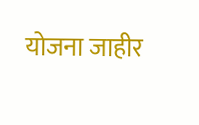योजना जाहीर